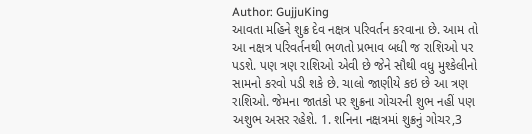Author: GujjuKing
આવતા મહિને શુક્ર દેવ નક્ષત્ર પરિવર્તન કરવાના છે. આમ તો આ નક્ષત્ર પરિવર્તનથી ભળતો પ્રભાવ બધી જ રાશિઓ પર પડશે. પણ ત્રણ રાશિઓ એવી છે જેને સૌથી વધુ મુશ્કેલીનો સામનો કરવો પડી શકે છે. ચાલો જાણીયે કઇ છે આ ત્રણ રાશિઓ. જેમના જાતકો પર શુક્રના ગોચરની શુભ નહીં પણ અશુભ અસર રહેશે. 1. શનિના નક્ષત્રમાં શુક્રનું ગોચર,3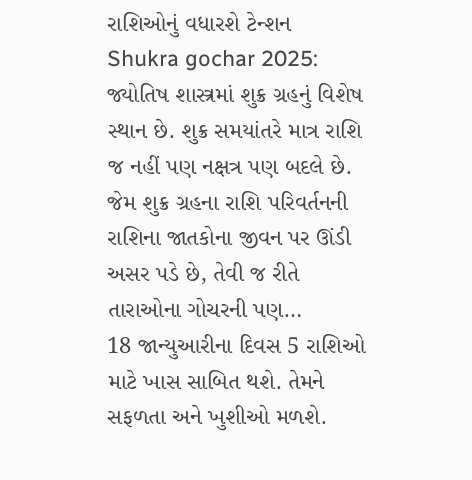રાશિઓનું વધારશે ટેન્શન Shukra gochar 2025: જ્યોતિષ શાસ્ત્રમાં શુક્ર ગ્રહનું વિશેષ સ્થાન છે. શુક્ર સમયાંતરે માત્ર રાશિ જ નહીં પણ નક્ષત્ર પણ બદલે છે. જેમ શુક્ર ગ્રહના રાશિ પરિવર્તનની રાશિના જાતકોના જીવન પર ઊંડી અસર પડે છે, તેવી જ રીતે તારાઓના ગોચરની પણ…
18 જાન્યુઆરીના દિવસ 5 રાશિઓ માટે ખાસ સાબિત થશે. તેમને સફળતા અને ખુશીઓ મળશે.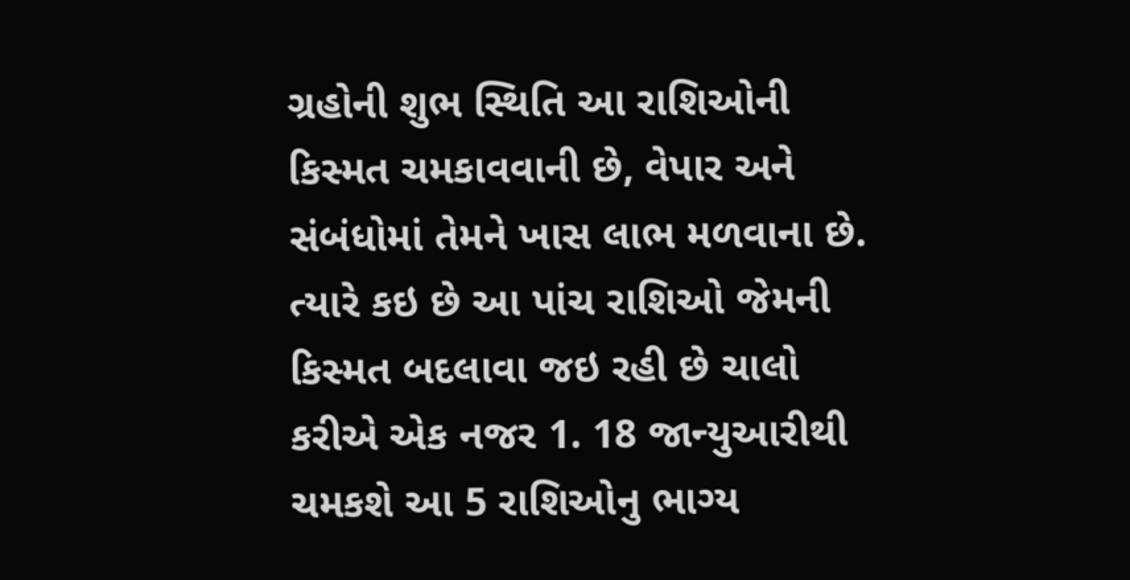ગ્રહોની શુભ સ્થિતિ આ રાશિઓની કિસ્મત ચમકાવવાની છે, વેપાર અને સંબંધોમાં તેમને ખાસ લાભ મળવાના છે. ત્યારે કઇ છે આ પાંચ રાશિઓ જેમની કિસ્મત બદલાવા જઇ રહી છે ચાલો કરીએ એક નજર 1. 18 જાન્યુઆરીથી ચમકશે આ 5 રાશિઓનુ ભાગ્ય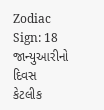Zodiac Sign: 18 જાન્યુઆરીનો દિવસ કેટલીક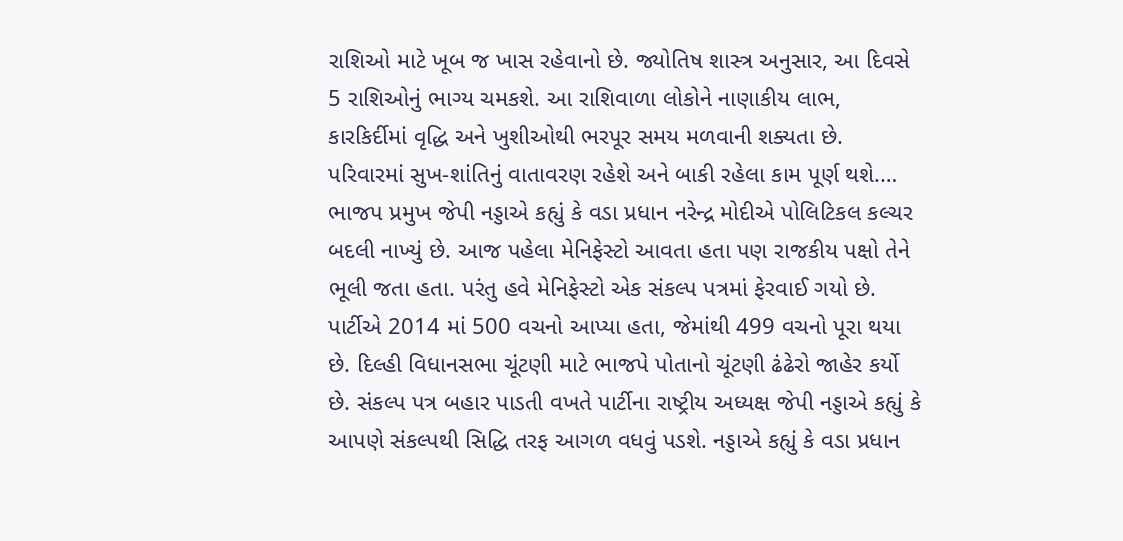રાશિઓ માટે ખૂબ જ ખાસ રહેવાનો છે. જ્યોતિષ શાસ્ત્ર અનુસાર, આ દિવસે 5 રાશિઓનું ભાગ્ય ચમકશે. આ રાશિવાળા લોકોને નાણાકીય લાભ, કારકિર્દીમાં વૃદ્ધિ અને ખુશીઓથી ભરપૂર સમય મળવાની શક્યતા છે. પરિવારમાં સુખ-શાંતિનું વાતાવરણ રહેશે અને બાકી રહેલા કામ પૂર્ણ થશે.…
ભાજપ પ્રમુખ જેપી નડ્ડાએ કહ્યું કે વડા પ્રધાન નરેન્દ્ર મોદીએ પોલિટિકલ કલ્ચર બદલી નાખ્યું છે. આજ પહેલા મેનિફેસ્ટો આવતા હતા પણ રાજકીય પક્ષો તેને ભૂલી જતા હતા. પરંતુ હવે મેનિફેસ્ટો એક સંકલ્પ પત્રમાં ફેરવાઈ ગયો છે. પાર્ટીએ 2014 માં 500 વચનો આપ્યા હતા, જેમાંથી 499 વચનો પૂરા થયા છે. દિલ્હી વિધાનસભા ચૂંટણી માટે ભાજપે પોતાનો ચૂંટણી ઢંઢેરો જાહેર કર્યો છે. સંકલ્પ પત્ર બહાર પાડતી વખતે પાર્ટીના રાષ્ટ્રીય અધ્યક્ષ જેપી નડ્ડાએ કહ્યું કે આપણે સંકલ્પથી સિદ્ધિ તરફ આગળ વધવું પડશે. નડ્ડાએ કહ્યું કે વડા પ્રધાન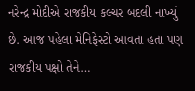નરેન્દ્ર મોદીએ રાજકીય કલ્ચર બદલી નાખ્યું છે. આજ પહેલા મેનિફેસ્ટો આવતા હતા પણ રાજકીય પક્ષો તેને…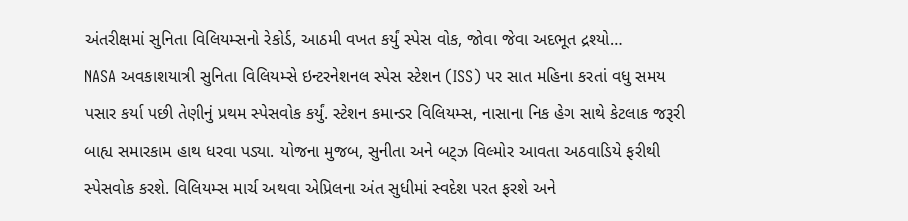અંતરીક્ષમાં સુનિતા વિલિયમ્સનો રેકોર્ડ, આઠમી વખત કર્યું સ્પેસ વોક, જોવા જેવા અદભૂત દ્રશ્યો…
NASA અવકાશયાત્રી સુનિતા વિલિયમ્સે ઇન્ટરનેશનલ સ્પેસ સ્ટેશન (ISS) પર સાત મહિના કરતાં વધુ સમય પસાર કર્યા પછી તેણીનું પ્રથમ સ્પેસવોક કર્યું. સ્ટેશન કમાન્ડર વિલિયમ્સ, નાસાના નિક હેગ સાથે કેટલાક જરૂરી બાહ્ય સમારકામ હાથ ધરવા પડ્યા. યોજના મુજબ, સુનીતા અને બટ્ઝ વિલ્મોર આવતા અઠવાડિયે ફરીથી સ્પેસવોક કરશે. વિલિયમ્સ માર્ચ અથવા એપ્રિલના અંત સુધીમાં સ્વદેશ પરત ફરશે અને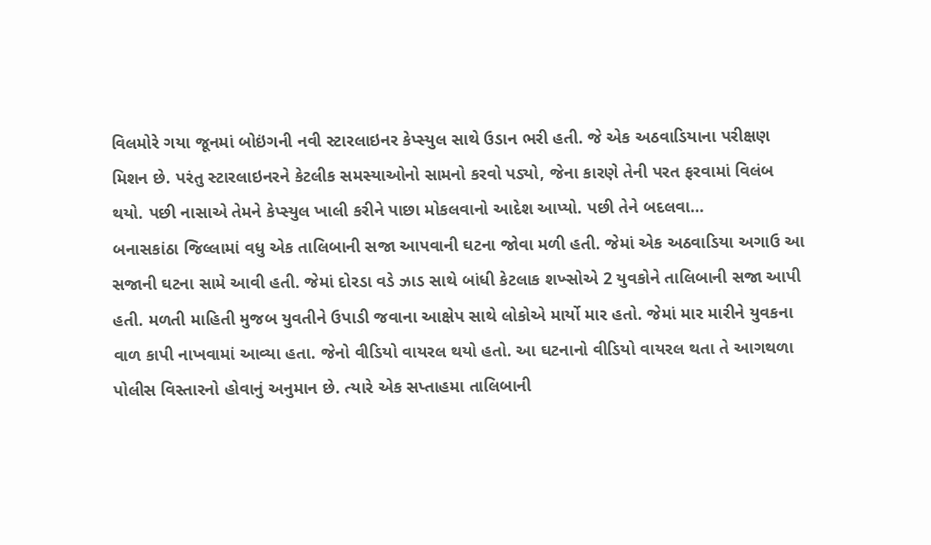વિલમોરે ગયા જૂનમાં બોઇંગની નવી સ્ટારલાઇનર કેપ્સ્યુલ સાથે ઉડાન ભરી હતી. જે એક અઠવાડિયાના પરીક્ષણ મિશન છે. પરંતુ સ્ટારલાઇનરને કેટલીક સમસ્યાઓનો સામનો કરવો પડ્યો, જેના કારણે તેની પરત ફરવામાં વિલંબ થયો. પછી નાસાએ તેમને કેપ્સ્યુલ ખાલી કરીને પાછા મોકલવાનો આદેશ આપ્યો. પછી તેને બદલવા…
બનાસકાંઠા જિલ્લામાં વધુ એક તાલિબાની સજા આપવાની ઘટના જોવા મળી હતી. જેમાં એક અઠવાડિયા અગાઉ આ સજાની ઘટના સામે આવી હતી. જેમાં દોરડા વડે ઝાડ સાથે બાંધી કેટલાક શખ્સોએ 2 યુવકોને તાલિબાની સજા આપી હતી. મળતી માહિતી મુજબ યુવતીને ઉપાડી જવાના આક્ષેપ સાથે લોકોએ માર્યો માર હતો. જેમાં માર મારીને યુવકના વાળ કાપી નાખવામાં આવ્યા હતા. જેનો વીડિયો વાયરલ થયો હતો. આ ઘટનાનો વીડિયો વાયરલ થતા તે આગથળા પોલીસ વિસ્તારનો હોવાનું અનુમાન છે. ત્યારે એક સપ્તાહમા તાલિબાની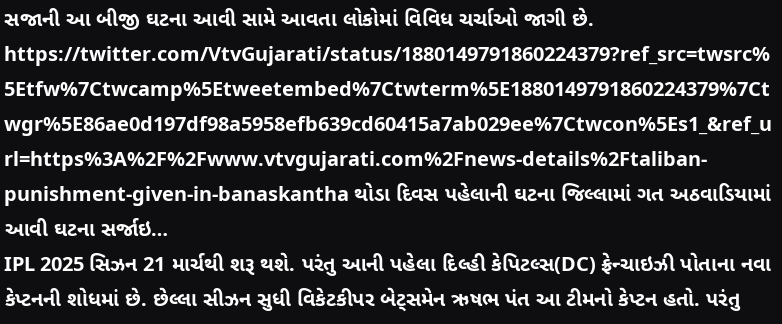સજાની આ બીજી ઘટના આવી સામે આવતા લોકોમાં વિવિધ ચર્ચાઓ જાગી છે. https://twitter.com/VtvGujarati/status/1880149791860224379?ref_src=twsrc%5Etfw%7Ctwcamp%5Etweetembed%7Ctwterm%5E1880149791860224379%7Ctwgr%5E86ae0d197df98a5958efb639cd60415a7ab029ee%7Ctwcon%5Es1_&ref_url=https%3A%2F%2Fwww.vtvgujarati.com%2Fnews-details%2Ftaliban-punishment-given-in-banaskantha થોડા દિવસ પહેલાની ઘટના જિલ્લામાં ગત અઠવાડિયામાં આવી ઘટના સર્જાઇ…
IPL 2025 સિઝન 21 માર્ચથી શરૂ થશે. પરંતુ આની પહેલા દિલ્હી કેપિટલ્સ(DC) ફ્રેન્ચાઇઝી પોતાના નવા કેપ્ટનની શોધમાં છે. છેલ્લા સીઝન સુધી વિકેટકીપર બેટ્સમેન ઋષભ પંત આ ટીમનો કેપ્ટન હતો. પરંતુ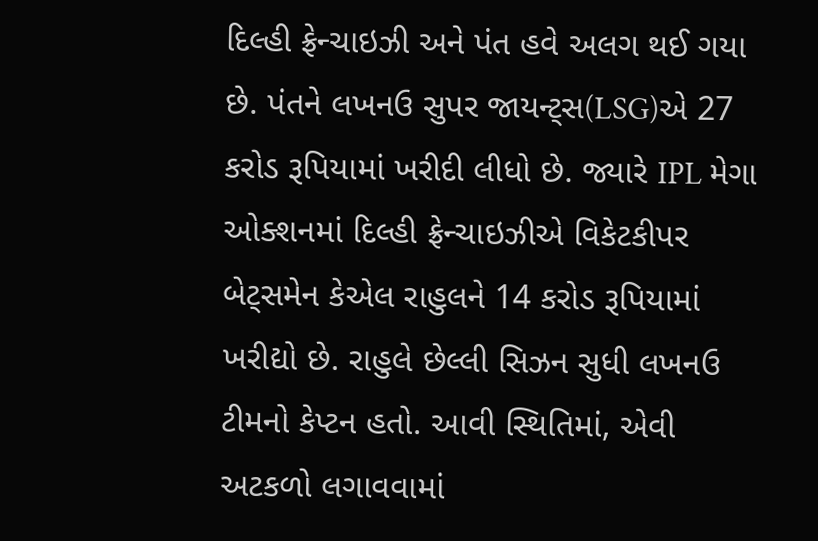દિલ્હી ફ્રેન્ચાઇઝી અને પંત હવે અલગ થઈ ગયા છે. પંતને લખનઉ સુપર જાયન્ટ્સ(LSG)એ 27 કરોડ રૂપિયામાં ખરીદી લીધો છે. જ્યારે IPL મેગા ઓક્શનમાં દિલ્હી ફ્રેન્ચાઇઝીએ વિકેટકીપર બેટ્સમેન કેએલ રાહુલને 14 કરોડ રૂપિયામાં ખરીદ્યો છે. રાહુલે છેલ્લી સિઝન સુધી લખનઉ ટીમનો કેપ્ટન હતો. આવી સ્થિતિમાં, એવી અટકળો લગાવવામાં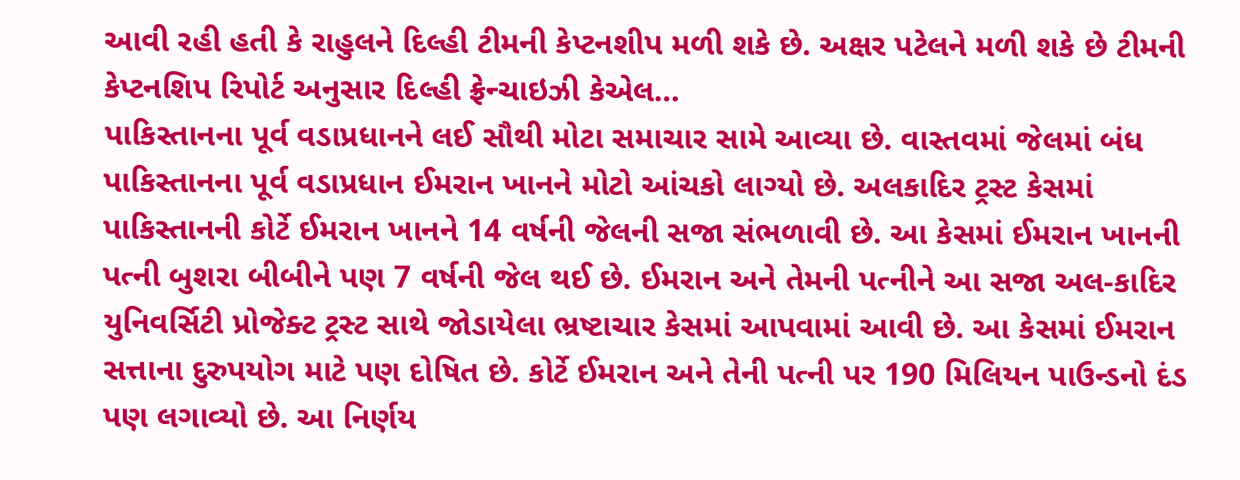આવી રહી હતી કે રાહુલને દિલ્હી ટીમની કેપ્ટનશીપ મળી શકે છે. અક્ષર પટેલને મળી શકે છે ટીમની કેપ્ટનશિપ રિપોર્ટ અનુસાર દિલ્હી ફ્રેન્ચાઇઝી કેએલ…
પાકિસ્તાનના પૂર્વ વડાપ્રધાનને લઈ સૌથી મોટા સમાચાર સામે આવ્યા છે. વાસ્તવમાં જેલમાં બંધ પાકિસ્તાનના પૂર્વ વડાપ્રધાન ઈમરાન ખાનને મોટો આંચકો લાગ્યો છે. અલકાદિર ટ્રસ્ટ કેસમાં પાકિસ્તાનની કોર્ટે ઈમરાન ખાનને 14 વર્ષની જેલની સજા સંભળાવી છે. આ કેસમાં ઈમરાન ખાનની પત્ની બુશરા બીબીને પણ 7 વર્ષની જેલ થઈ છે. ઈમરાન અને તેમની પત્નીને આ સજા અલ-કાદિર યુનિવર્સિટી પ્રોજેક્ટ ટ્રસ્ટ સાથે જોડાયેલા ભ્રષ્ટાચાર કેસમાં આપવામાં આવી છે. આ કેસમાં ઈમરાન સત્તાના દુરુપયોગ માટે પણ દોષિત છે. કોર્ટે ઈમરાન અને તેની પત્ની પર 190 મિલિયન પાઉન્ડનો દંડ પણ લગાવ્યો છે. આ નિર્ણય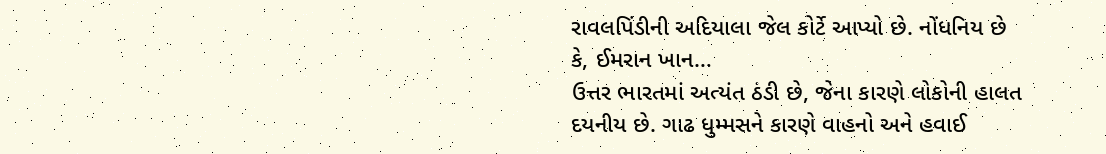રાવલપિંડીની અદિયાલા જેલ કોર્ટે આપ્યો છે. નોંધનિય છે કે, ઈમરાન ખાન…
ઉત્તર ભારતમાં અત્યંત ઠંડી છે, જેના કારણે લોકોની હાલત દયનીય છે. ગાઢ ધુમ્મસને કારણે વાહનો અને હવાઈ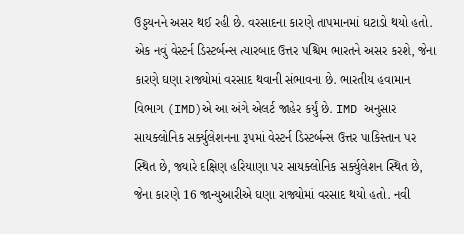ઉડ્ડયનને અસર થઈ રહી છે. વરસાદના કારણે તાપમાનમાં ઘટાડો થયો હતો. એક નવું વેસ્ટર્ન ડિસ્ટર્બન્સ ત્યારબાદ ઉત્તર પશ્ચિમ ભારતને અસર કરશે, જેના કારણે ઘણા રાજ્યોમાં વરસાદ થવાની સંભાવના છે. ભારતીય હવામાન વિભાગ (IMD)એ આ અંગે એલર્ટ જાહેર કર્યું છે. IMD અનુસાર સાયક્લોનિક સર્ક્યુલેશનના રૂપમાં વેસ્ટર્ન ડિસ્ટર્બન્સ ઉત્તર પાકિસ્તાન પર સ્થિત છે, જ્યારે દક્ષિણ હરિયાણા પર સાયક્લોનિક સર્ક્યુલેશન સ્થિત છે, જેના કારણે 16 જાન્યુઆરીએ ઘણા રાજ્યોમાં વરસાદ થયો હતો. નવી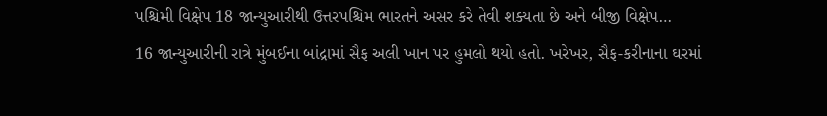પશ્ચિમી વિક્ષેપ 18 જાન્યુઆરીથી ઉત્તરપશ્ચિમ ભારતને અસર કરે તેવી શક્યતા છે અને બીજી વિક્ષેપ…
16 જાન્યુઆરીની રાત્રે મુંબઈના બાંદ્રામાં સૈફ અલી ખાન પર હુમલો થયો હતો. ખરેખર, સૈફ-કરીનાના ઘરમાં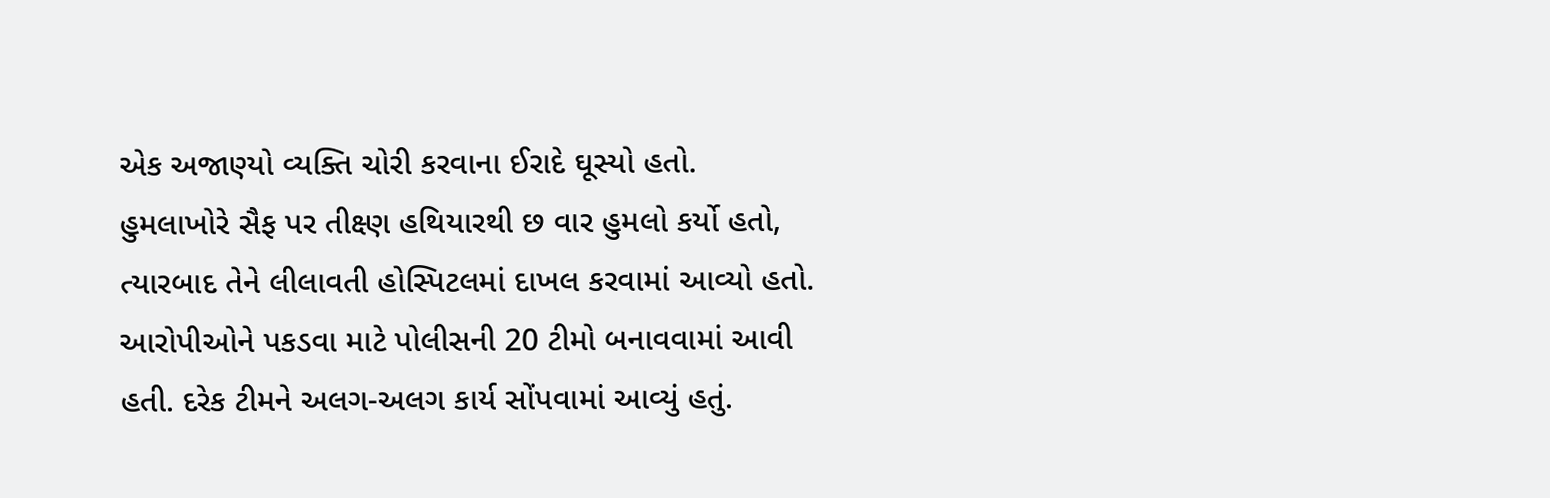એક અજાણ્યો વ્યક્તિ ચોરી કરવાના ઈરાદે ઘૂસ્યો હતો. હુમલાખોરે સૈફ પર તીક્ષ્ણ હથિયારથી છ વાર હુમલો કર્યો હતો, ત્યારબાદ તેને લીલાવતી હોસ્પિટલમાં દાખલ કરવામાં આવ્યો હતો. આરોપીઓને પકડવા માટે પોલીસની 20 ટીમો બનાવવામાં આવી હતી. દરેક ટીમને અલગ-અલગ કાર્ય સોંપવામાં આવ્યું હતું.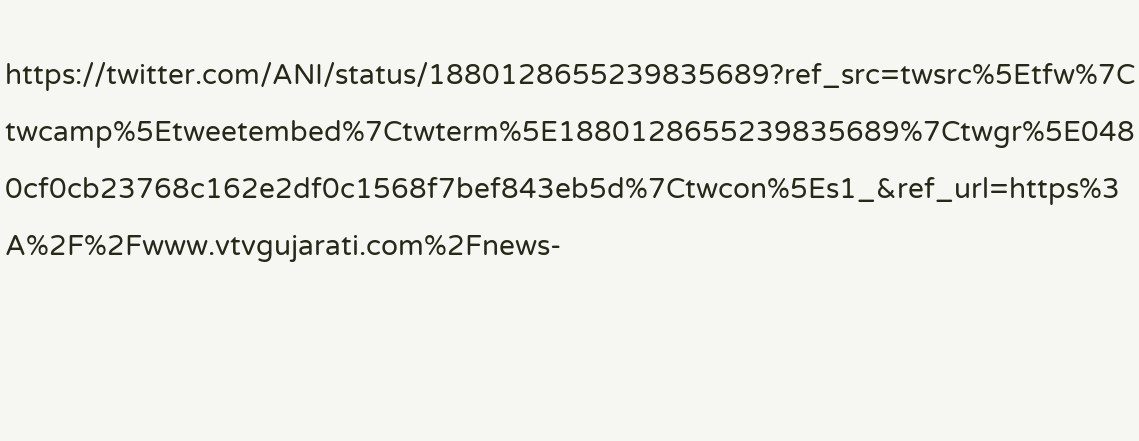https://twitter.com/ANI/status/1880128655239835689?ref_src=twsrc%5Etfw%7Ctwcamp%5Etweetembed%7Ctwterm%5E1880128655239835689%7Ctwgr%5E0480cf0cb23768c162e2df0c1568f7bef843eb5d%7Ctwcon%5Es1_&ref_url=https%3A%2F%2Fwww.vtvgujarati.com%2Fnews-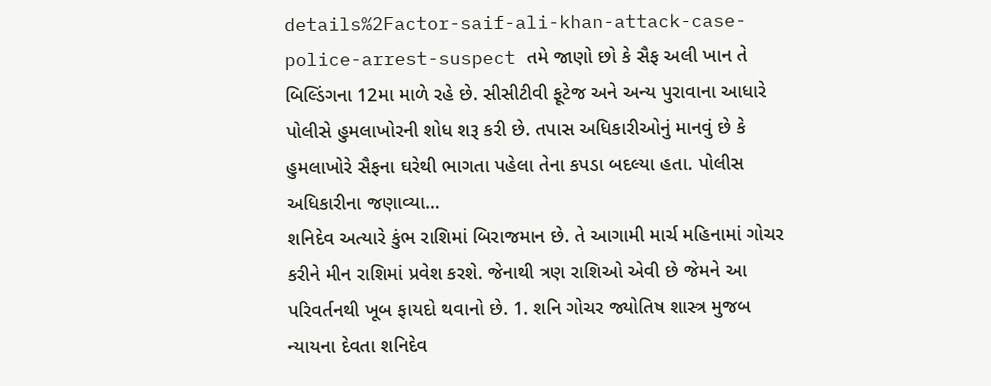details%2Factor-saif-ali-khan-attack-case-police-arrest-suspect તમે જાણો છો કે સૈફ અલી ખાન તે બિલ્ડિંગના 12મા માળે રહે છે. સીસીટીવી ફૂટેજ અને અન્ય પુરાવાના આધારે પોલીસે હુમલાખોરની શોધ શરૂ કરી છે. તપાસ અધિકારીઓનું માનવું છે કે હુમલાખોરે સૈફના ઘરેથી ભાગતા પહેલા તેના કપડા બદલ્યા હતા. પોલીસ અધિકારીના જણાવ્યા…
શનિદેવ અત્યારે કુંભ રાશિમાં બિરાજમાન છે. તે આગામી માર્ચ મહિનામાં ગોચર કરીને મીન રાશિમાં પ્રવેશ કરશે. જેનાથી ત્રણ રાશિઓ એવી છે જેમને આ પરિવર્તનથી ખૂબ ફાયદો થવાનો છે. 1. શનિ ગોચર જ્યોતિષ શાસ્ત્ર મુજબ ન્યાયના દેવતા શનિદેવ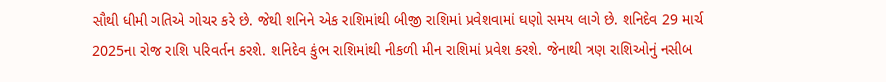સૌથી ધીમી ગતિએ ગોચર કરે છે. જેથી શનિને એક રાશિમાંથી બીજી રાશિમાં પ્રવેશવામાં ઘણો સમય લાગે છે. શનિદેવ 29 માર્ચ 2025ના રોજ રાશિ પરિવર્તન કરશે. શનિદેવ કુંભ રાશિમાંથી નીકળી મીન રાશિમાં પ્રવેશ કરશે. જેનાથી ત્રણ રાશિઓનું નસીબ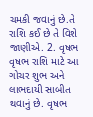ચમકી જવાનું છે.તે રાશિ કઈ છે તે વિશે જાણીએ. 2. વૃષભ વૃષભ રાશિ માટે આ ગોચર શુભ અને લાભદાયી સાબીત થવાનું છે. વૃષભ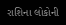રાશિના લોકોની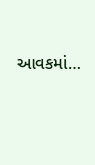આવકમાં…